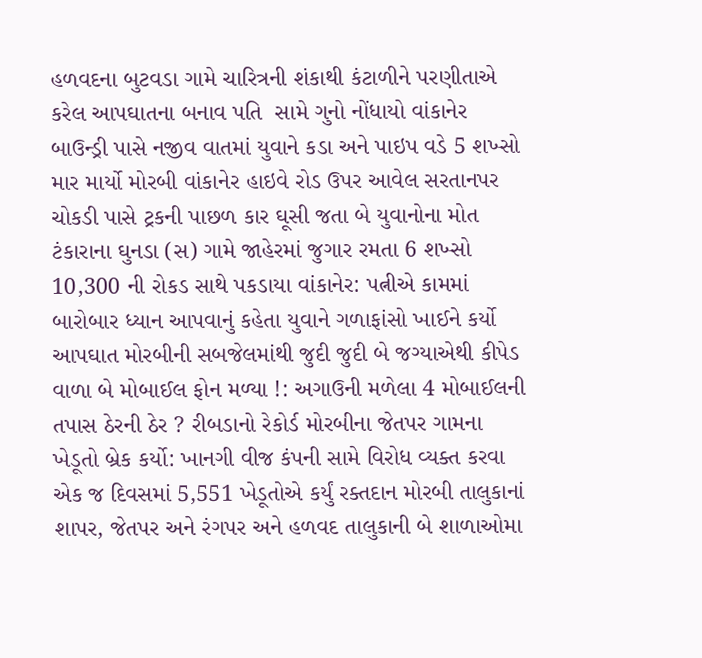હળવદના બુટવડા ગામે ચારિત્રની શંકાથી કંટાળીને પરણીતાએ કરેલ આપઘાતના બનાવ પતિ  સામે ગુનો નોંધાયો વાંકાનેર બાઉન્ડ્રી પાસે નજીવ વાતમાં યુવાને કડા અને પાઇપ વડે 5 શખ્સો માર માર્યો મોરબી વાંકાનેર હાઇવે રોડ ઉપર આવેલ સરતાનપર ચોકડી પાસે ટ્રકની પાછળ કાર ઘૂસી જતા બે યુવાનોના મોત ટંકારાના ઘુનડા (સ) ગામે જાહેરમાં જુગાર રમતા 6 શખ્સો 10,300 ની રોકડ સાથે પકડાયા વાંકાનેર: પત્નીએ કામમાં બારોબાર ધ્યાન આપવાનું કહેતા યુવાને ગળાફાંસો ખાઈને કર્યો આપઘાત મોરબીની સબજેલમાંથી જુદી જુદી બે જગ્યાએથી કીપેડ વાળા બે મોબાઈલ ફોન મળ્યા !: અગાઉની મળેલા 4 મોબાઈલની તપાસ ઠેરની ઠેર ? રીબડાનો રેકોર્ડ મોરબીના જેતપર ગામના ખેડૂતો બ્રેક કર્યો: ખાનગી વીજ કંપની સામે વિરોધ વ્યક્ત કરવા એક જ દિવસમાં 5,551 ખેડૂતોએ કર્યું રક્તદાન મોરબી તાલુકાનાં શાપર, જેતપર અને રંગપર અને હળવદ તાલુકાની બે શાળાઓમા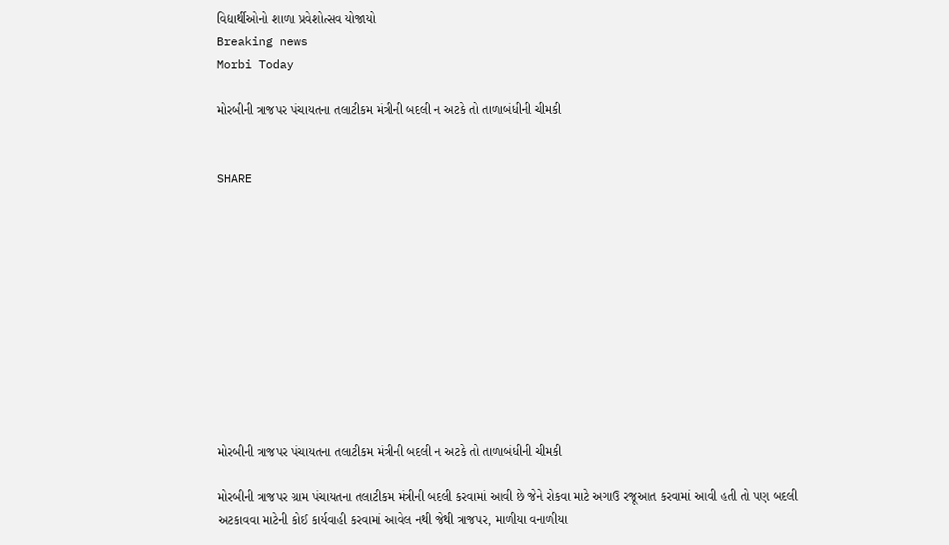વિદ્યાર્થીઓનો શાળા પ્રવેશોત્સવ યોજાયો
Breaking news
Morbi Today

મોરબીની ત્રાજપર પંચાયતના તલાટીકમ મંત્રીની બદલી ન અટકે તો તાળાબંધીની ચીમકી


SHARE











મોરબીની ત્રાજપર પંચાયતના તલાટીકમ મંત્રીની બદલી ન અટકે તો તાળાબંધીની ચીમકી

મોરબીની ત્રાજપર ગ્રામ પંચાયતના તલાટીકમ મંત્રીની બદલી કરવામાં આવી છે જેને રોકવા માટે અગાઉ રજૂઆત કરવામાં આવી હતી તો પણ બદલી અટકાવવા માટેની કોઈ કાર્યવાહી કરવામાં આવેલ નથી જેથી ત્રાજપર, માળીયા વનાળીયા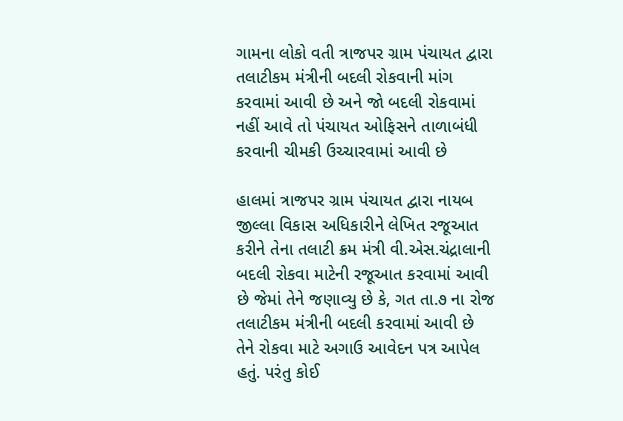ગામના લોકો વતી ત્રાજપર ગ્રામ પંચાયત દ્વારા તલાટીકમ મંત્રીની બદલી રોકવાની માંગ કરવામાં આવી છે અને જો બદલી રોકવામાં નહીં આવે તો પંચાયત ઓફિસને તાળાબંધી કરવાની ચીમકી ઉચ્ચારવામાં આવી છે

હાલમાં ત્રાજપર ગ્રામ પંચાયત દ્વારા નાયબ જીલ્લા વિકાસ અધિકારીને લેખિત રજૂઆત કરીને તેના તલાટી ક્રમ મંત્રી વી.એસ.ચંદ્રાલાની બદલી રોકવા માટેની રજૂઆત કરવામાં આવી છે જેમાં તેને જણાવ્યુ છે કે, ગત તા.૭ ના રોજ તલાટીકમ મંત્રીની બદલી કરવામાં આવી છે તેને રોકવા માટે અગાઉ આવેદન પત્ર આપેલ હતું. પરંતુ કોઈ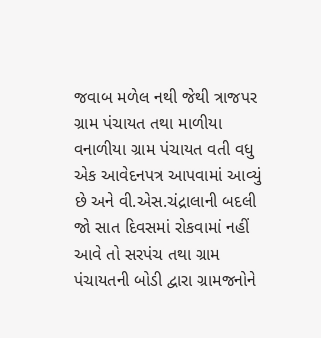જવાબ મળેલ નથી જેથી ત્રાજપર ગ્રામ પંચાયત તથા માળીયા વનાળીયા ગ્રામ પંચાયત વતી વધુ એક આવેદનપત્ર આપવામાં આવ્યું છે અને વી.એસ.ચંદ્રાલાની બદલી જો સાત દિવસમાં રોકવામાં નહીં આવે તો સરપંચ તથા ગ્રામ પંચાયતની બોડી દ્વારા ગ્રામજનોને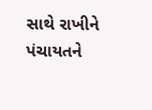સાથે રાખીને પંચાયતને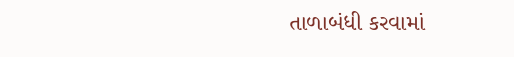તાળાબંધી કરવામાં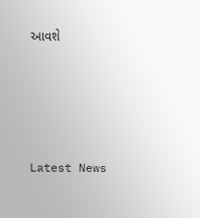આવશે






Latest News